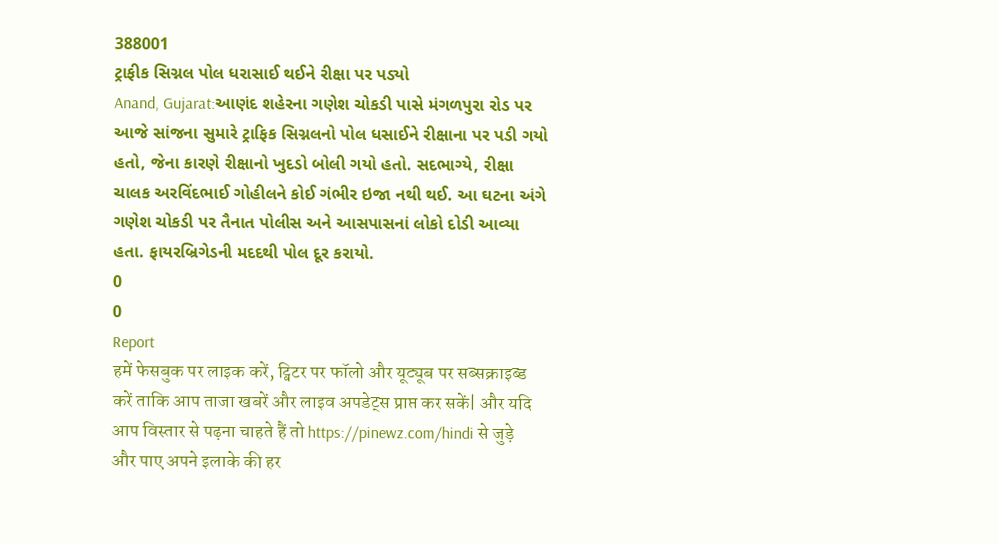388001
ટ્રાફીક સિગ્નલ પોલ ધરાસાઈ થઈને રીક્ષા પર પડ્યો
Anand, Gujarat:આણંદ શહેરના ગણેશ ચોકડી પાસે મંગળપુરા રોડ પર આજે સાંજના સુમારે ટ્રાફિક સિગ્નલનો પોલ ધસાઈને રીક્ષાના પર પડી ગયો હતો, જેના કારણે રીક્ષાનો ખુદડો બોલી ગયો હતો. સદભાગ્યે, રીક્ષા ચાલક અરવિંદભાઈ ગોહીલને કોઈ ગંભીર ઇજા નથી થઈ. આ ઘટના અંગે ગણેશ ચોકડી પર તૈનાત પોલીસ અને આસપાસનાં લોકો દોડી આવ્યા હતા. ફાયરબ્રિગેડની મદદથી પોલ દૂર કરાયો.
0
0
Report
हमें फेसबुक पर लाइक करें, ट्विटर पर फॉलो और यूट्यूब पर सब्सक्राइब्ड करें ताकि आप ताजा खबरें और लाइव अपडेट्स प्राप्त कर सकें| और यदि आप विस्तार से पढ़ना चाहते हैं तो https://pinewz.com/hindi से जुड़े और पाए अपने इलाके की हर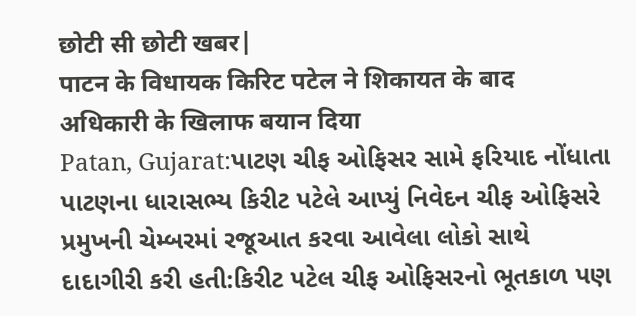छोटी सी छोटी खबर|
पाटन के विधायक किरिट पटेल ने शिकायत के बाद अधिकारी के खिलाफ बयान दिया
Patan, Gujarat:પાટણ ચીફ ઓફિસર સામે ફરિયાદ નોંધાતા પાટણના ધારાસભ્ય કિરીટ પટેલે આપ્યું નિવેદન ચીફ ઓફિસરે પ્રમુખની ચેમ્બરમાં રજૂઆત કરવા આવેલા લોકો સાથે દાદાગીરી કરી હતી:કિરીટ પટેલ ચીફ ઓફિસરનો ભૂતકાળ પણ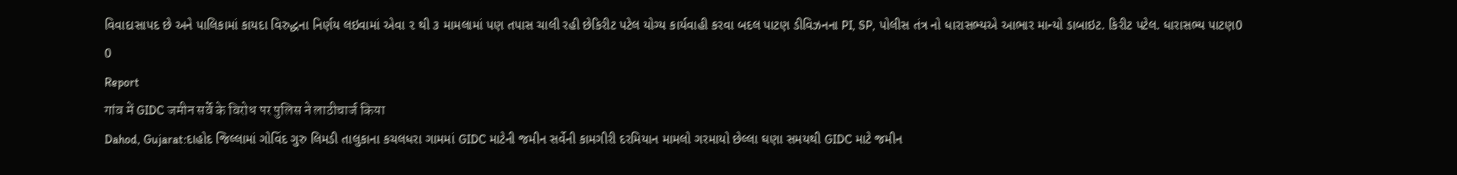વિવાદાસાપદ છે અને પાલિકામાં કાયદા વિરુદ્ધના નિર્ણય લઇવામાં એવા ૨ થી ૩ મામલામાં પણ તપાસ ચાલી રહી છેકિરીટ પટેલ યોગ્ય કાર્યવાહી કરવા બદલ પાટણ ડીવિઝનના PI, SP, પોલીસ તંત્ર નો ધારાસભ્યએ આભાર માન્યો ડાબાઇટ. કિરીટ પટેલ. ધારાસભ્ય પાટણ0
0
Report
गांव में GIDC जमीन सर्वे के विरोध पर पुलिस ने लाठीचार्ज किया
Dahod, Gujarat:દાહોદ જિલ્લામાં ગોવિંદ ગુરુ લિમડી તાલુકાના કચલધરા ગામમાં GIDC માટેની જમીન સર્વેની કામગીરી દરમિયાન મામલો ગરમાયો છેલ્લા ઘણા સમયથી GIDC માટે જમીન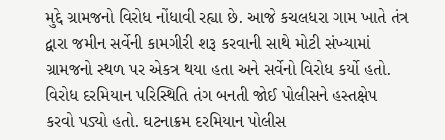મુદ્દે ગ્રામજનો વિરોધ નોંધાવી રહ્યા છે. આજે કચલધરા ગામ ખાતે તંત્ર દ્વારા જમીન સર્વેની કામગીરી શરૂ કરવાની સાથે મોટી સંખ્યામાં ગ્રામજનો સ્થળ પર એકત્ર થયા હતા અને સર્વેનો વિરોધ કર્યો હતો. વિરોધ દરમિયાન પરિસ્થિતિ તંગ બનતી જોઈ પોલીસને હસ્તક્ષેપ કરવો પડ્યો હતો. ઘટનાક્રમ દરમિયાન પોલીસ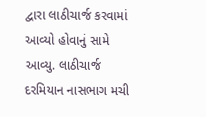દ્વારા લાઠીચાર્જ કરવામાં આવ્યો હોવાનું સામે આવ્યુ. લાઠીચાર્જ દરમિયાન નાસભાગ મચી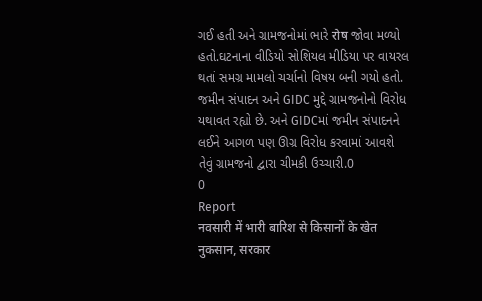ગઈ હતી અને ગ્રામજનોમાં ભારે रोष જોવા મળ્યો હતો.ઘટનાના વીડિયો સોશિયલ મીડિયા પર વાયરલ થતાં સમગ્ર મામલો ચર્ચાનો વિષય બની ગયો હતો. જમીન સંપાદન અને GIDC મુદ્દે ગ્રામજનોનો વિરોધ યથાવત રહ્યો છે. અને GIDCમાં જમીન સંપાદનને લઈને આગળ પણ ઊગ્ર વિરોધ કરવામાં આવશે તેવું ગ્રામજનો દ્વારા ચીમકી ઉચ્ચારી.0
0
Report
नवसारी में भारी बारिश से किसानों के खेत नुकसान, सरकार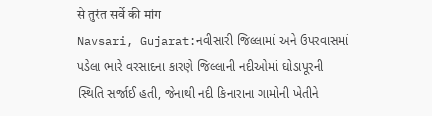से तुरंत सर्वे की मांग
Navsari, Gujarat:નવીસારી જિલ્લામાં અને ઉપરવાસમાં પડેલા ભારે વરસાદના કારણે જિલ્લાની નદીઓમાં ઘોડાપૂરની સ્થિતિ સર્જાઈ હતી, જેનાથી નદી કિનારાના ગામોની ખેતીને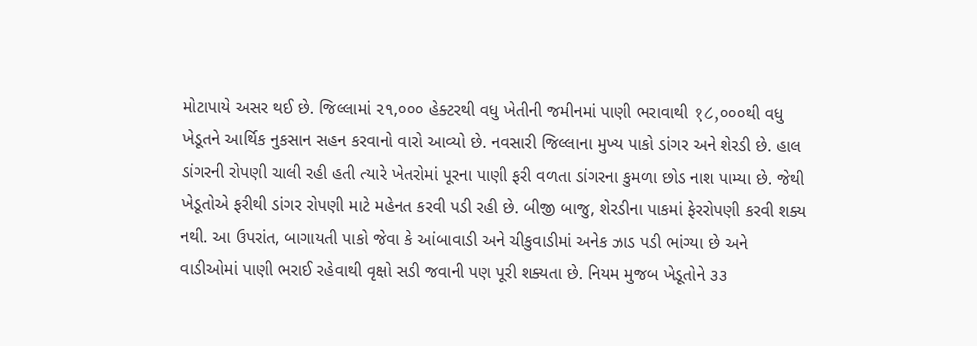મોટાપાયે અસર થઈ છે. જિલ્લામાં ૨૧,૦૦૦ હેક્ટરથી વધુ ખેતીની જમીનમાં પાણી ભરાવાથી १८,૦૦૦થી વધુ ખેડૂતને આર્થિક નુકસાન સહન કરવાનો વારો આવ્યો છે. નવસારી જિલ્લાના મુખ્ય પાકો ડાંગર અને શેરડી છે. હાલ ડાંગરની રોપણી ચાલી રહી હતી ત્યારે ખેતરોમાં પૂરના પાણી ફરી વળતા ડાંગરના કુમળા છોડ નાશ પામ્યા છે. જેથી ખેડૂતોએ ફરીથી ડાંગર રોપણી માટે મહેનત કરવી પડી રહી છે. બીજી બાજુ, શેરડીના પાકમાં ફેરરોપણી કરવી શક્ય નથી. આ ઉપરાંત, બાગાયતી પાકો જેવા કે આંબાવાડી અને ચીકુવાડીમાં અનેક ઝાડ પડી ભાંગ્યા છે અને વાડીઓમાં પાણી ભરાઈ રહેવાથી વૃક્ષો સડી જવાની પણ પૂરી શક્યતા છે. નિયમ મુજબ ખેડૂતોને ૩૩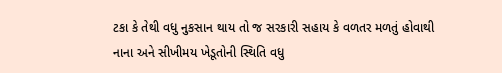ટકા કે તેથી વધુ નુકસાન થાય તો જ સરકારી સહાય કે વળતર મળતું હોવાથી નાના અને સીખીમય ખેડૂતોની સ્થિતિ વધુ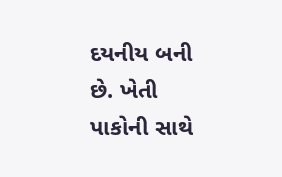દયનીય બની છે. ખેતી પાકોની સાથે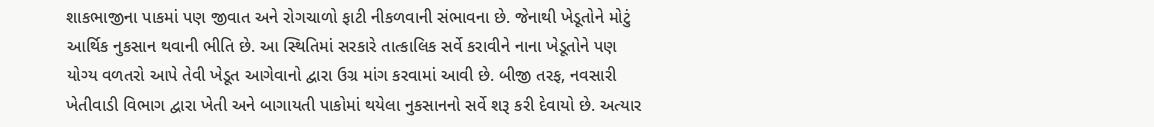શાકભાજીના પાકમાં પણ જીવાત અને રોગચાળો ફાટી નીકળવાની સંભાવના છે. જેનાથી ખેડૂતોને મોટું આર્થિક નુકસાન થવાની ભીતિ છે. આ સ્થિતિમાં સરકારે તાત્કાલિક સર્વે કરાવીને નાના ખેડૂતોને પણ યોગ્ય વળતરો આપે તેવી ખેડૂત આગેવાનો દ્વારા ઉગ્ર માંગ કરવામાં આવી છે. બીજી તરફ, નવસારી ખેતીવાડી વિભાગ દ્વારા ખેતી અને બાગાયતી પાકોમાં થયેલા નુકસાનનો સર્વે શરૂ કરી દેવાયો છે. અત્યાર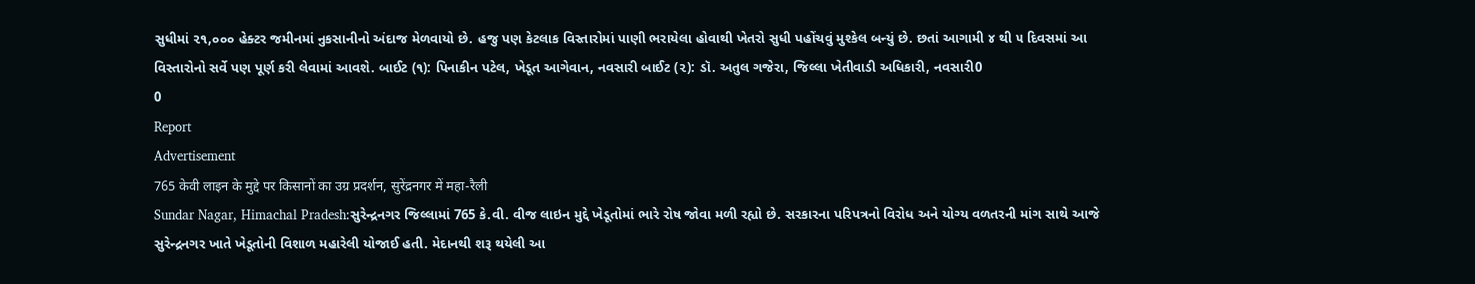સુધીમાં ૨૧,૦૦૦ હેક્ટર જમીનમાં નુકસાનીનો અંદાજ મેળવાયો છે. હજુ પણ કેટલાક વિસ્તારોમાં પાણી ભરાયેલા હોવાથી ખેતરો સુધી પહોંચવું મુશ્કેલ બન્યું છે. છતાં આગામી ૪ થી ૫ દિવસમાં આ વિસ્તારોનો સર્વે પણ પૂર્ણ કરી લેવામાં આવશે. બાઈટ (૧): પિનાકીન પટેલ, ખેડૂત આગેવાન, નવસારી બાઈટ (૨): ડૉ. અતુલ ગજેરા, જિલ્લા ખેતીવાડી અધિકારી, નવસારી0
0
Report
Advertisement
765 केवी लाइन के मुद्दे पर किसानों का उग्र प्रदर्शन, सुरेंद्रनगर में महा-रैली
Sundar Nagar, Himachal Pradesh:સુરેન્દ્રનગર જિલ્લામાં 765 કે.વી. વીજ લાઇન મુદ્દે ખેડૂતોમાં ભારે રોષ જોવા મળી રહ્યો છે. સરકારના પરિપત્રનો વિરોધ અને યોગ્ય વળતરની માંગ સાથે આજે સુરેન્દ્રનગર ખાતે ખેડૂતોની વિશાળ મહારેલી યોજાઈ હતી. મેદાનથી શરૂ થયેલી આ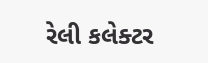રેલી કલેક્ટર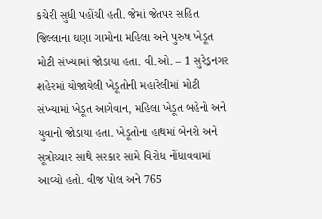કચેરી સુધી પહોંચી હતી. જેમાં જેતપર સહિત જિલ્લાના ઘણા ગામોના મહિલા અને પુરુષ ખેડૂત મોટી સંખ્યામાં જોડાયા હતા. વી.ઓ. – 1 સુરેડ્રનગર શહેરમાં યોજાયેલી ખેડૂતોની મહારેલીમાં મોટી સંખ્યામાં ખેડૂત આગેવાન, મહિલા ખેડૂત બહેનો અને યુવાનો જોડાયા હતા. ખેડૂતોના હાથમાં બેનરો અને સૂત્રોચ્ચાર સાથે સરકાર સામે વિરોધ નોંધાવવામાં આવ્યો હતો. વીજ પોલ અને 765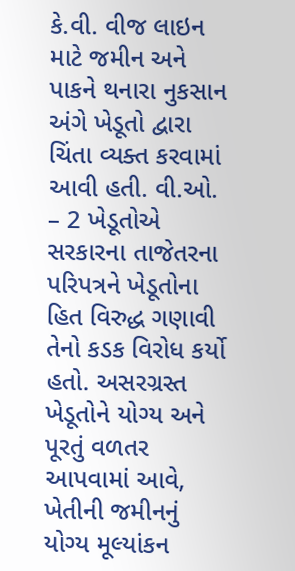કે.વી. વીજ લાઇન માટે જમીન અને પાકને થનારા નુકસાન અંગે ખેડૂતો દ્વારા ચિંતા વ્યક્ત કરવામાં આવી હતી. વી.ઓ. – 2 ખેડૂતોએ સરકારના તાજેતરના પરિપત્રને ખેડૂતોના હિત વિરુદ્ધ ગણાવી તેનો કડક વિરોધ કર્યો હતો. અસરગ્રસ્ત ખેડૂતોને યોગ્ય અને પૂરતું વળતર આપવામાં આવે, ખેતીની જમીનનું યોગ્ય મૂલ્યાંકન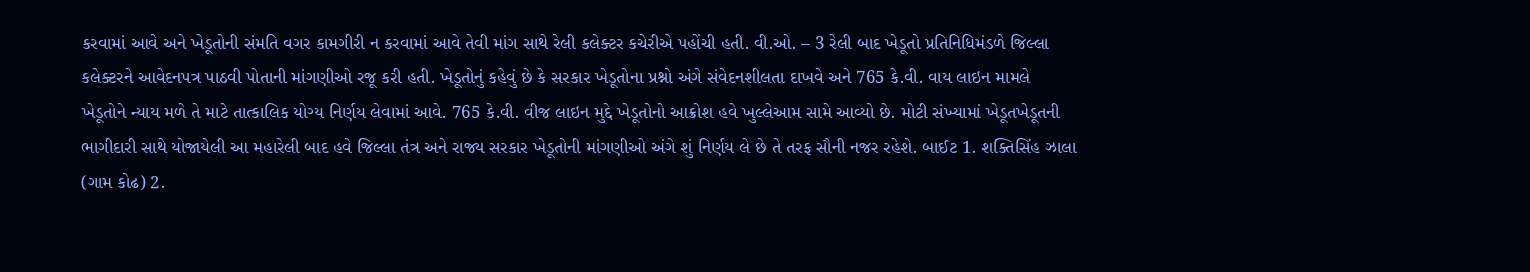કરવામાં આવે અને ખેડૂતોની સંમતિ વગર કામગીરી ન કરવામાં આવે તેવી માંગ સાથે રેલી કલેક્ટર કચેરીએ પહોંચી હતી. વી.ઓ. – 3 રેલી બાદ ખેડૂતો પ્રતિનિધિમંડળે જિલ્લા કલેક્ટરને આવેદનપત્ર પાઠવી પોતાની માંગણીઓ રજૂ કરી હતી. ખેડૂતોનું કહેવું છે કે સરકાર ખેડૂતોના પ્રશ્નો અંગે સંવેદનશીલતા દાખવે અને 765 કે.વી. વાય લાઇન મામલે ખેડૂતોને ન્યાય મળે તે માટે તાત્કાલિક યોગ્ય નિર્ણય લેવામાં આવે. 765 કે.વી. વીજ લાઇન મુદ્દે ખેડૂતોનો આક્રોશ હવે ખુલ્લેઆમ સામે આવ્યો છે. મોટી સંખ્યામાં ખેડૂતખેડૂતની ભાગીદારી સાથે યોજાયેલી આ મહારેલી બાદ હવે જિલ્લા તંત્ર અને રાજ્ય સરકાર ખેડૂતોની માંગણીઓ અંગે શું નિર્ણય લે છે તે તરફ સૌની નજર રહેશે. બાઈટ 1. શક્તિસિંહ ઝાલા (ગામ કોઢ) 2.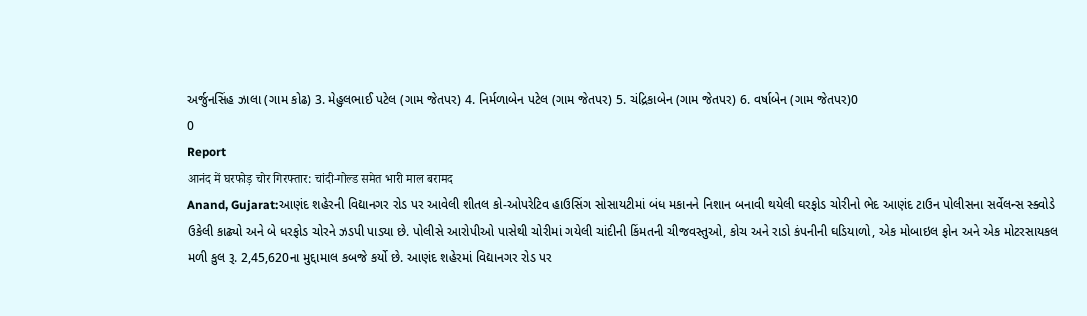અર્જુનસિંહ ઝાલા (ગામ કોઢ) 3. મેહુલભાઈ પટેલ (ગામ જેતપર) 4. નિર્મળાબેન પટેલ (ગામ જેતપર) 5. ચંદ્રિકાબેન (ગામ જેતપર) 6. વર્ષાબેન (ગામ જેતપર)0
0
Report
आनंद में घरफोड़ चोर गिरफ्तार: चांदी-गोल्ड समेत भारी माल बरामद
Anand, Gujarat:આણંદ શહેરની વિદ્યાનગર રોડ પર આવેલી શીતલ કો-ઓપરેટિવ હાઉસિંગ સોસાયટીમાં બંધ મકાનને નિશાન બનાવી થયેલી ઘરફોડ ચોરીનો ભેદ આણંદ ટાઉન પોલીસના સર્વેલન્સ સ્ક્વોડે ઉકેલી કાઢ્યો અને બે ધરફોડ ચોરને ઝડપી પાડ્યા છે. પોલીસે આરોપીઓ પાસેથી ચોરીમાં ગયેલી ચાંદીની કિંમતની ચીજવસ્તુઓ, કોચ અને રાડો કંપનીની ઘડિયાળો, એક મોબાઇલ ફોન અને એક મોટરસાયકલ મળી કુલ રૂ. 2,45,620ના મુદ્દામાલ કબજે કર્યો છે. આણંદ શહેરમાં વિદ્યાનગર રોડ પર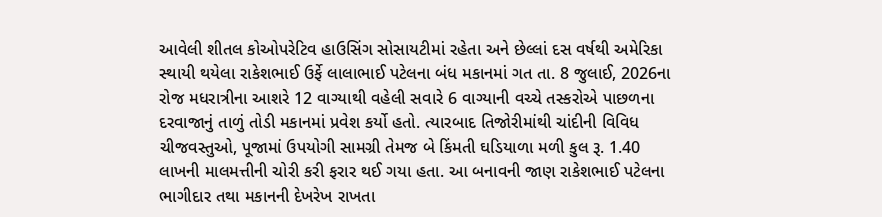આવેલી શીતલ કોઓપરેટિવ હાઉસિંગ સોસાયટીમાં રહેતા અને છેલ્લાં દસ વર્ષથી અમેરિકા સ્થાયી થયેલા રાકેશભાઈ ઉર્ફે લાલાભાઈ પટેલના બંધ મકાનમાં ગત તા. 8 જુલાઈ, 2026ના રોજ મધરાત્રીના આશરે 12 વાગ્યાથી વહેલી સવારે 6 વાગ્યાની વચ્ચે તસ્કરોએ પાછળના દરવાજાનું તાળું તોડી મકાનમાં પ્રવેશ કર્યો હતો. ત્યારબાદ તિજોરીમાંથી ચાંદીની વિવિધ ચીજવસ્તુઓ, પૂજામાં ઉપયોગી સામગ્રી તેમજ બે કિંમતી ઘડિયાળા મળી કુલ રૂ. 1.40 લાખની માલમત્તીની ચોરી કરી ફરાર થઈ ગયા હતા. આ બનાવની જાણ રાકેશભાઈ પટેલના ભાગીદાર તથા મકાનની દેખરેખ રાખતા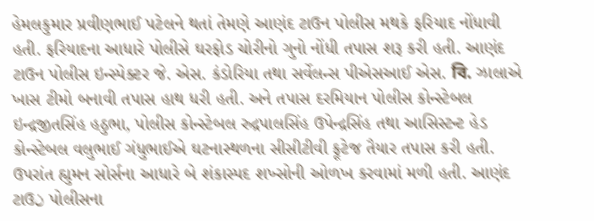હેમલકુમાર પ્રવીણભાઈ પટેલને થતાં તેમણે આણંદ ટાઉન પોલીસ મથકે ફરિયાદ નોંધાવી હતી. ફરિયાદના આધારે પોલીસે ઘરફોડ ચોરીનો ગુનો નોંધી તપાસ શરૂ કરી હતી. આણંદ ટાઉન પોલીસ ઇન્સ્પેક્ટર જે. એસ. કંડોરિયા તથા સર્વેલન્સ પીએસઆઈ એસ. বি. ઝાલાએ ખાસ ટીમો બનાવી તપાસ હાથ ધરી હતી. અને તપાસ દરમિયાન પોલીસ કોન્સ્ટેબલ ઇન્દ્રજીતસિંહ હઠુભા, પોલીસ કોન્સ્ટેબલ રુદ્રપાલસિંહ ઉપેન્દ્રસિંહ તથા આસિસ્ટન્ટ હેડ કોન્સ્ટેબલ વલુભાઈ ગંધુભાઈએ ઘટનાસ્થળના સીસીટીવી ફૂટેજ તૈયાર તપાસ કરી હતી. ઉપરાંત હ્યુમન સોર્સના આધારે બે શંકાસ્પદ શખ્સોની ઓળખ કરવામાં મળી હતી. આણંદ ટાઉن પોલીસના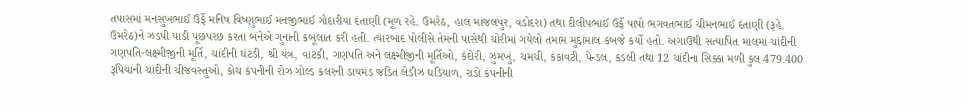તપાસમાં મનસુખભાઈ ઉર્ફે મનિષ વિષ્ણુભાઈ મનજીભાઈ ગોદારીયા દંતાણી (મૂળ રહે. ઉમરેઠ, હાલ માંજલપુર, વડોદરા) તથા દીલીપભાઈ ઉર્ફે પાપો ભગવતભાઈ ચીમનભાઈ દંતાણી (રૂહે. ઉમરેઠ)ને ઝડપી પાડી પૂછપરછ કરતા બંનેએ ગુનાની કબૂલાત કરી હતી. ત્યારબાદ પોલીસે તેમની પાસેથી ચોરીમાં ગયેલો તમામ મુદ્દામાલ કબજે કર્યો હતો. અગાઉથી સત્યાપિત માલમાં ચાંદીની ગણપતિ-લક્ષ્મીજીની મૂર્તિ, ચાંદીની ઘંટડી, શ્રી યંત્ર, વાટકી, ગણપતિ અને લક્ષ્મીજીની મૂર્તિઓ, કંદોરી, ઝુમખું, ચમચી, કંકાવટી, પેન્ડલ, કડલી તથા 12 ચાંદીના સિક્કા મળી કુલ 479.400 રૂપિયાની ચાંદીની ચીજવસ્તુઓ, કોચ કંપનીની રોઝ ગોલ્ડ કલરની ડાયમંડ જડિત લેડીઝ ઘડિયાળ, રાડો કંપનીની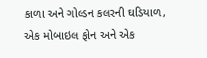કાળા અને ગોલ્ડન કલરની ઘડિયાળ, એક મોબાઇલ ફોન અને એક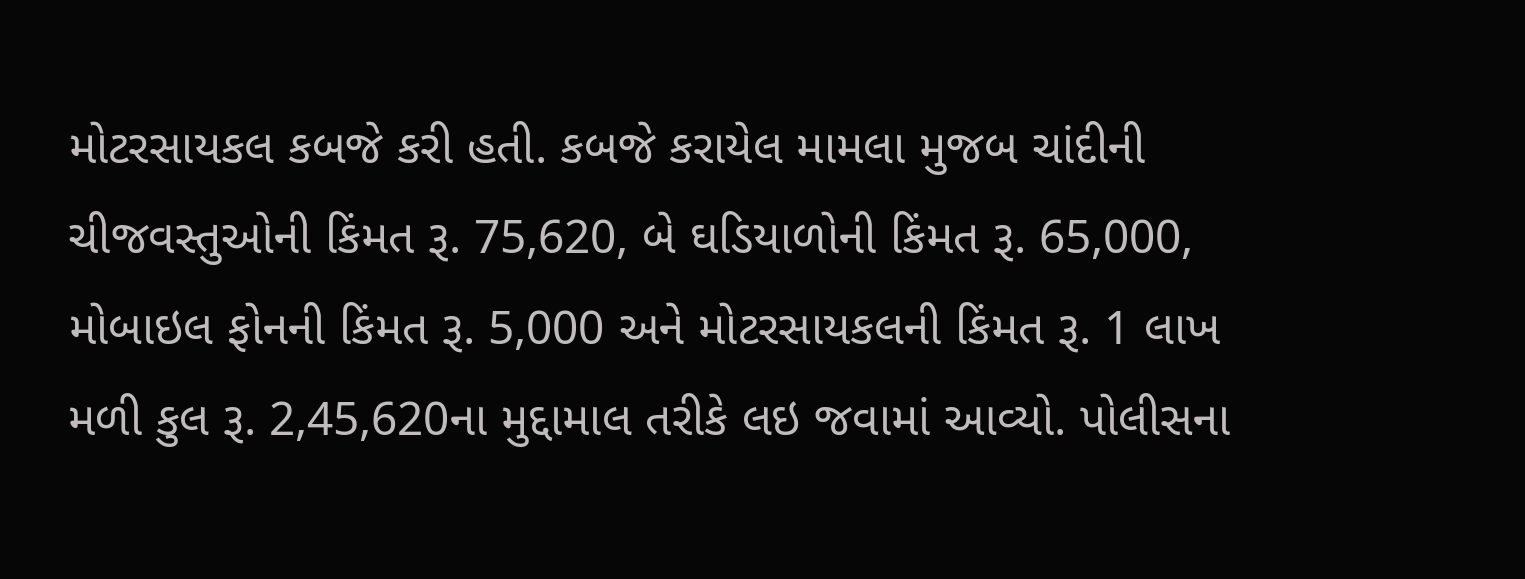મોટરસાયકલ કબજે કરી હતી. કબજે કરાયેલ મામલા મુજબ ચાંદીની ચીજવસ્તુઓની કિંમત રૂ. 75,620, બે ઘડિયાળોની કિંમત રૂ. 65,000, મોબાઇલ ફોનની કિંમત રૂ. 5,000 અને મોટરસાયકલની કિંમત રૂ. 1 લાખ મળી કુલ રૂ. 2,45,620ના મુદ્દામાલ તરીકે લઇ જવામાં આવ્યો. પોલીસના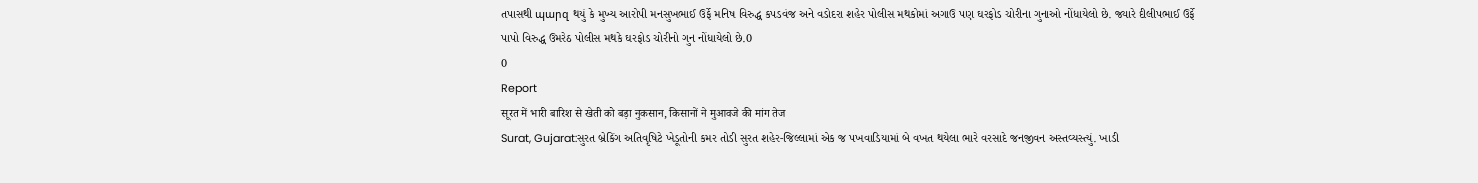તપાસથી պարզ થયું કે મુખ્ય આરોપી મનસુખભાઈ ઉર્ફે મનિષ વિરુદ્ધ કપડવંજ અને વડોદરા શહેર પોલીસ મથકોમાં અગાઉ પણ ઘરફોડ ચોરીના ગુનાઓ નોંધાયેલો છે. જ્યારે દીલીપભાઈ ઉર્ફે પાપો વિરુદ્ધ ઉમરેઠ પોલીસ મથકે ઘરફોડ ચોરીનો ગુન નોંધાયેલો છે.0
0
Report
सूरत में भारी बारिश से खेती को बड़ा नुकसान, किसानों ने मुआवजे की मांग तेज
Surat, Gujarat:સુરત બ્રેકિંગ અતિવૃષિટે ખેડૂતોની કમર તોડી સુરત શહેર-જિલ્લામાં એક જ પખવાડિયામાં બે વખત થયેલા ભારે વરસાદે જનજીવન અસ્તવ્યસ્ત્યું. ખાડી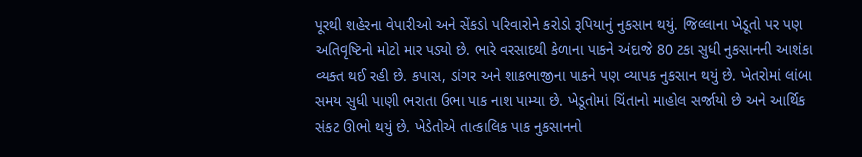પૂરથી શહેરના વેપારીઓ અને સેંકડો પરિવારોને કરોડો રૂપિયાનું નુકસાન થયું. જિલ્લાના ખેડૂતો પર પણ અતિવૃષ્ટિનો મોટો માર પડ્યો છે. ભારે વરસાદથી કેળાના પાકને અંદાજે 80 ટકા સુધી નુકસાનની આશંકા વ્યક્ત થઈ રહી છે. કપાસ, ડાંગર અને શાકભાજીના પાકને પણ વ્યાપક નુકસાન થયું છે. ખેતરોમાં લાંબા સમય સુધી પાણી ભરાતા ઉભા પાક નાશ પામ્યા છે. ખેડૂતોમાં ચિંતાનો માહોલ સર્જાયો છે અને આર્થિક સંકટ ઊભો થયું છે. ખેડેતોએ તાત્કાલિક પાક નુકસાનનો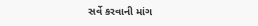સર્વે કરવાની માંગ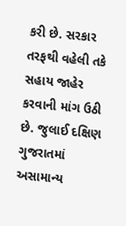કરી છે. સરકાર તરફથી વહેલી તકે સહાય જાહેર કરવાની માંગ ઉઠી છે. જુલાઈ દક્ષિણ ગુજરાતમાં અસામાન્ય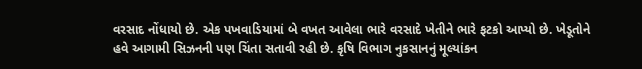વરસાદ નોંધાયો છે. એક પખવાડિયામાં બે વખત આવેલા ભારે વરસાદે ખેતીને ભારે ફટકો આપ્યો છે. ખેડૂતોને હવે આગામી સિઝનની પણ ચિંતા સતાવી રહી છે. કૃષિ વિભાગ નુકસાનનું મૂલ્યાંકન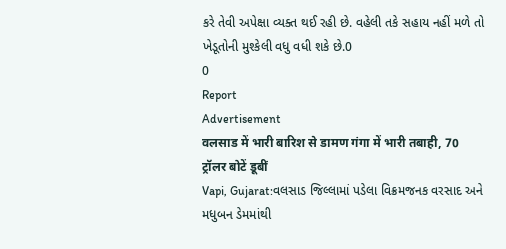કરે તેવી અપેક્ષા વ્યક્ત થઈ રહી છે. વહેલી તકે સહાય નહીં મળે તો ખેડૂતોની મુશ્કેલી વધુ વધી શકે છે.0
0
Report
Advertisement
वलसाड में भारी बारिश से डामण गंगा में भारी तबाही, 70 ट्रॉलर बोटें डूबीं
Vapi, Gujarat:વલસાડ જિલ્લામાં પડેલા વિક્રમજનક વરસાદ અને મધુબન ડેમમાંથી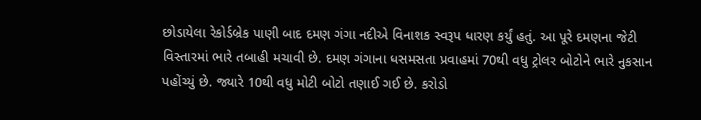છોડાયેલા રેકોર્ડબ્રેક પાણી બાદ દમણ ગંગા નદીએ વિનાશક સ્વરૂપ ધારણ કર્યું હતું. આ પૂરે દમણના જેટી વિસ્તારમાં ભારે તબાહી મચાવી છે. દમણ ગંગાના ધસમસતા પ્રવાહમાં 70થી વધુ ટ્રોલર બોટોને ભારે નુકસાન પહોંચ્યું છે. જ્યારે 10થી વધુ મોટી બોટો તણાઈ ગઈ છે. કરોડો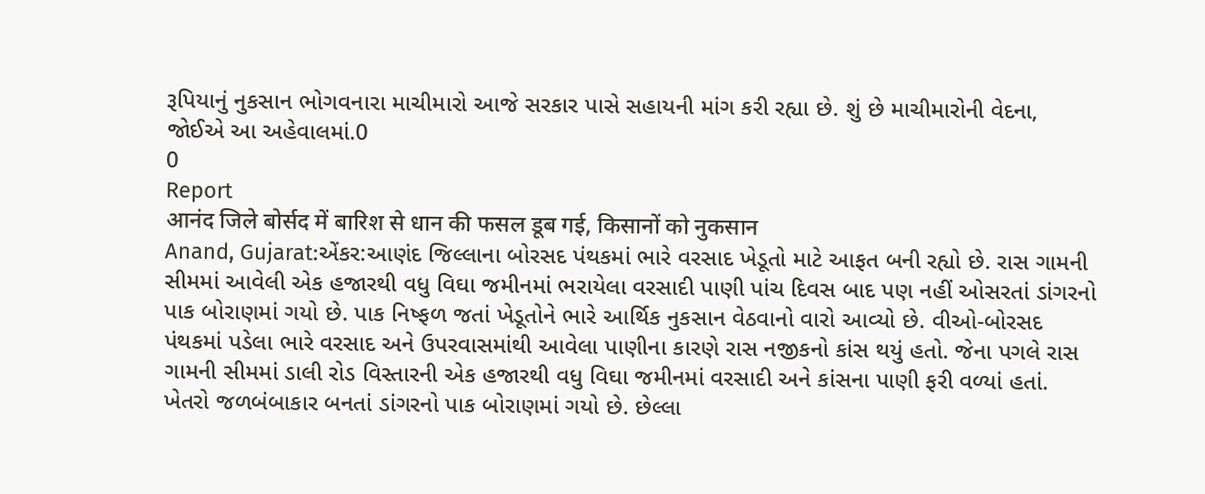રૂપિયાનું નુકસાન ભોગવનારા માચીમારો આજે સરકાર પાસે સહાયની માંગ કરી રહ્યા છે. શું છે માચીમારોની વેદના, જોઈએ આ અહેવાલમાં.0
0
Report
आनंद जिले बोर्सद में बारिश से धान की फसल डूब गई, किसानों को नुकसान
Anand, Gujarat:એંકર:આણંદ જિલ્લાના બોરસદ પંથકમાં ભારે વરસાદ ખેડૂતો માટે આફત બની રહ્યો છે. રાસ ગામની સીમમાં આવેલી એક હજારથી વધુ વિઘા જમીનમાં ભરાયેલા વરસાદી પાણી પાંચ દિવસ બાદ પણ નહીં ઓસરતાં ડાંગરનો પાક બોરાણમાં ગયો છે. પાક નિષ્ફળ જતાં ખેડૂતોને ભારે આર્થિક નુકસાન વેઠવાનો વારો આવ્યો છે. વીઓ-બોરસદ પંથકમાં પડેલા ભારે વરસાદ અને ઉપરવાસમાંથી આવેલા પાણીના કારણે રાસ નજીકનો કાંસ થયું હતો. જેના પગલે રાસ ગામની સીમમાં ડાલી રોડ વિસ્તારની એક હજારથી વધુ વિઘા જમીનમાં વરસાદી અને કાંસના પાણી ફરી વળ્યાં હતાં. ખેતરો જળબંબાકાર બનતાં ડાંગરનો પાક બોરાણમાં ગયો છે. છેલ્લા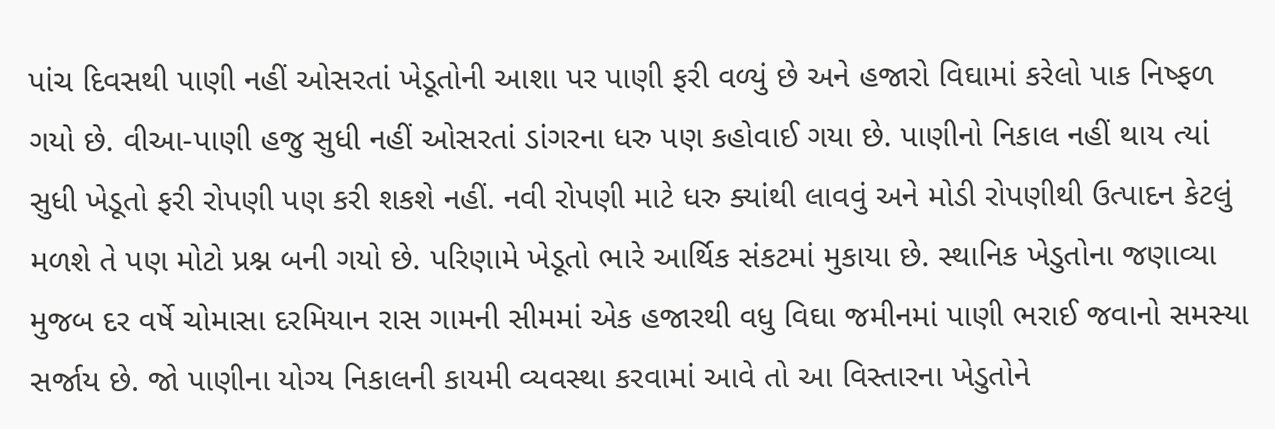પાંચ દિવસથી પાણી નહીં ઓસરતાં ખેડૂતોની આશા પર પાણી ફરી વળ્યું છે અને હજારો વિઘામાં કરેલો પાક નિષ્ફળ ગયો છે. વીઆ-પાણી હજુ સુધી નહીં ઓસરતાં ડાંગરના ધરુ પણ કહોવાઈ ગયા છે. પાણીનો નિકાલ નહીં થાય ત્યાં સુધી ખેડૂતો ફરી રોપણી પણ કરી શકશે નહીં. નવી રોપણી માટે ધરુ ક્યાંથી લાવવું અને મોડી રોપણીથી ઉત્પાદન કેટલું મળશે તે પણ મોટો પ્રશ્ન બની ગયો છે. પરિણામે ખેડૂતો ભારે આર્થિક સંકટમાં મુકાયા છે. સ્થાનિક ખેડુતોના જણાવ્યા મુજબ દર વર્ષે ચોમાસા દરમિયાન રાસ ગામની સીમમાં એક હજારથી વધુ વિઘા જમીનમાં પાણી ભરાઈ જવાનો સમસ્યા સર્જાય છે. જો પાણીના યોગ્ય નિકાલની કાયમી વ્યવસ્થા કરવામાં આવે તો આ વિસ્તારના ખેડુતોને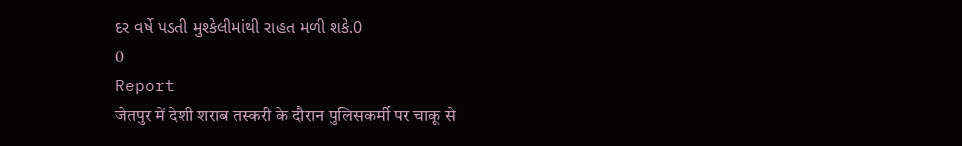દર વર્ષે પડતી મુશ્કેલીમાંથી રાહત મળી શકે.0
0
Report
जेतपुर में देशी शराब तस्करी के दौरान पुलिसकर्मी पर चाकू से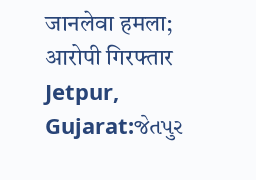जानलेवा हमला; आरोपी गिरफ्तार
Jetpur, Gujarat:જેતપુર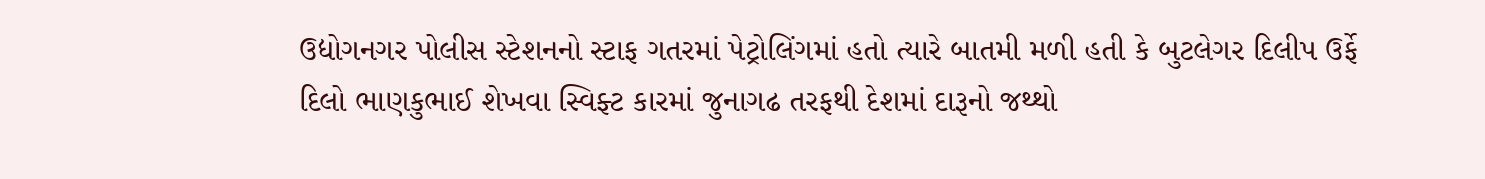ઉદ્યોગનગર પોલીસ સ્ટેશનનો સ્ટાફ ગતરમાં પેટ્રોલિંગમાં હતો ત્યારે બાતમી મળી હતી કે બુટલેગર દિલીપ ઉર્ફે દિલો ભાણકુભાઈ શેખવા સ્વિફ્ટ કારમાં જુનાગઢ તરફથી દેશમાં દારૂનો જથ્થો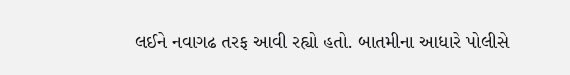લઈને નવાગઢ તરફ આવી રહ્યો હતો. બાતમીના આધારે પોલીસે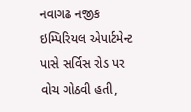નવાગઢ નજીક ઇમ્પિરિયલ એપાર્ટમેન્ટ પાસે સર્વિસ રોડ પર વોચ ગોઠવી હતી,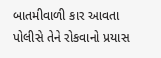બાતમીવાળી કાર આવતા પોલીસે તેને રોકવાનો પ્રયાસ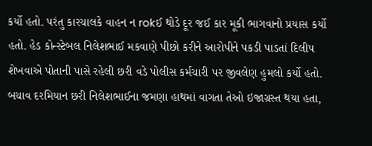કર્યો હતો. પરંતુ કારચાલકે વાહન ન rokઈ થોડે દૂર જઈ કાર મૂકી ભાગવાનો પ્રયાસ કર્યો હતો. હેડ કોન્સ્ટેબલ નિલેશભાઈ મકવાણે પીછો કરીને આરોપીને પકડી પાડતાં દિલીપ શેખવાએ પોતાની પાસે રહેલી છરી વડે પોલીસ કર્મચારી પર જીવલેણ હુમલો કર્યો હતો. બચાવ દરમિયાન છરી નિલેશભાઈના જમણા હાથમાં વાગતા તેઓ ઇજાગ્રસ્ત થયા હતા,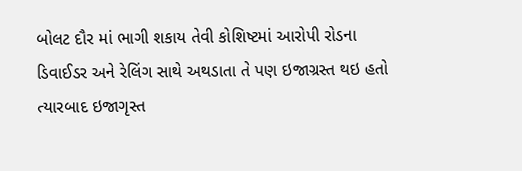બોલટ દૌર માં ભાગી શકાય તેવી કોશિષ્ટમાં આરોપી રોડના ડિવાઈડર અને રેલિંગ સાથે અથડાતા તે પણ ઇજાગ્રસ્ત થઇ હતો ત્યારબાદ ઇજાગૃસ્ત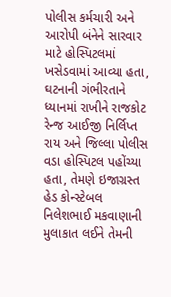પોલીસ કર્મચારી અને આરોપી બંનેને સારવાર માટે હોસ્પિટલમાં ખસેડવામાં આવ્યા હતા, ઘટનાની ગંભીરતાને ધ્યાનમાં રાખીને રાજકોટ રેન્જ આઈજી નિર્લિપ્ત રાય અને જિલ્લા પોલીસ વડા હોસ્પિટલ પહોંચ્યા હતા, તેમણે ઇજાગ્રસ્ત હેડ કોન્સ્ટેબલ નિલેશભાઈ મકવાણાની મુલાકાત લઈને તેમની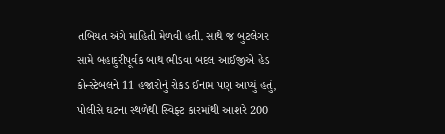તબિયત અંગે માહિતી મેળવી હતી. સાથે જ બુટલેગર સામે બહાદુરીપૂર્વક બાથ ભીડવા બદલ આઈજીએ હેડ કોન્સ્ટેબલને 11 હજારોનું રોકડ ઈનામ પણ આપ્યું હતું, પોલીસે ઘટના સ્થળેથી સ્વિફ્ટ કારમાંથી આશરે 200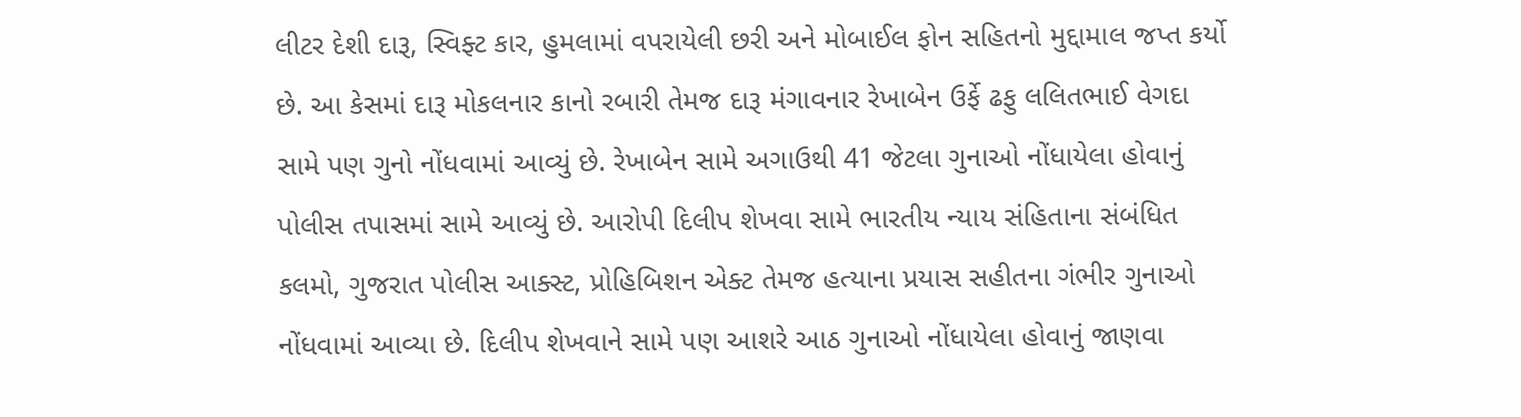લીટર દેશી દારૂ, સ્વિફ્ટ કાર, હુમલામાં વપરાયેલી છરી અને મોબાઈલ ફોન સહિતનો મુદ્દામાલ જપ્ત કર્યો છે. આ કેસમાં દારૂ મોકલનાર કાનો રબારી તેમજ દારૂ મંગાવનાર રેખાબેન ઉર્ફે ઢફુ લલિતભાઈ વેગદા સામે પણ ગુનો નોંધવામાં આવ્યું છે. રેખાબેન સામે અગાઉથી 41 જેટલા ગુનાઓ નોંધાયેલા હોવાનું પોલીસ તપાસમાં સામે આવ્યું છે. આરોપી દિલીપ શેખવા સામે ભારતીય ન્યાય સંહિતાના સંબંધિત કલમો, ગુજરાત પોલીસ આક્સ્ટ, પ્રોહિબિશન એક્ટ તેમજ હત્યાના પ્રયાસ સહીતના ગંભીર ગુનાઓ નોંધવામાં આવ્યા છે. દિલીપ શેખવાને સામે પણ આશરે આઠ ગુનાઓ નોંધાયેલા હોવાનું જાણવા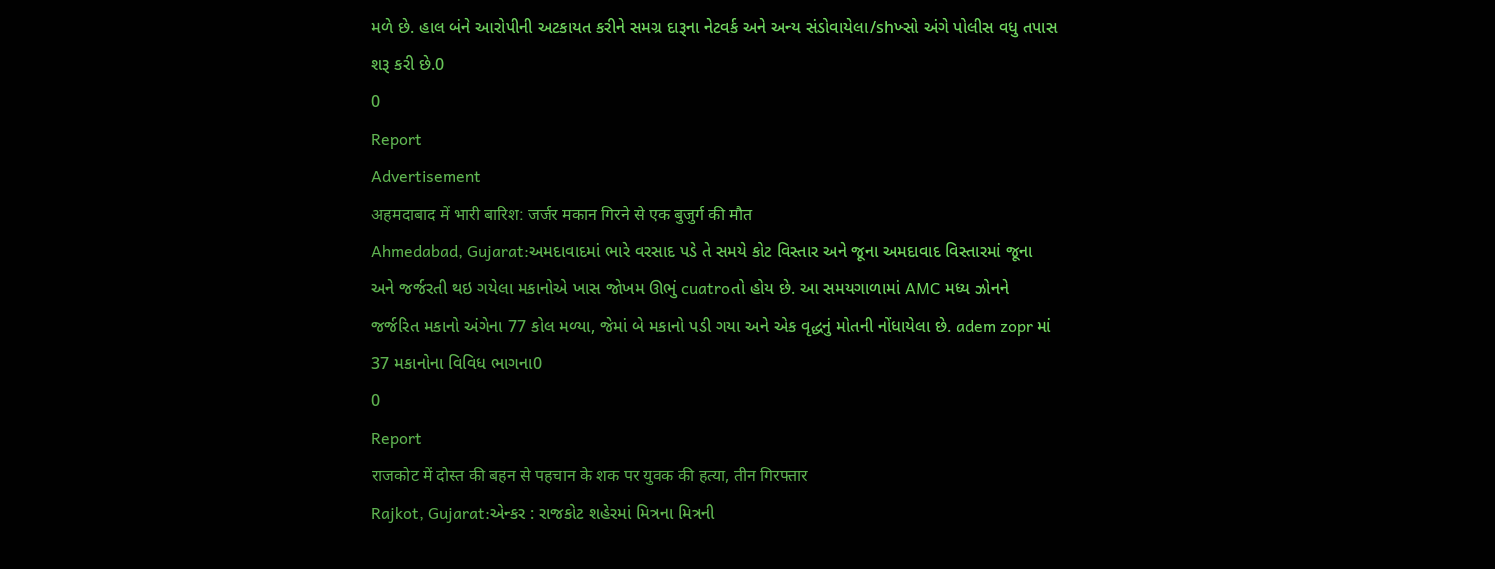મળે છે. હાલ બંને આરોપીની અટકાયત કરીને સમગ્ર દારૂના નેટવર્ક અને અન્ય સંડોવાયેલા/shખ્સો અંગે પોલીસ વધુ તપાસ શરૂ કરી છે.0
0
Report
Advertisement
अहमदाबाद में भारी बारिश: जर्जर मकान गिरने से एक बुजुर्ग की मौत
Ahmedabad, Gujarat:અમદાવાદમાં ભારે વરસાદ પડે તે સમયે કોટ વિસ્તાર અને જૂના અમદાવાદ વિસ્તારમાં જૂના અને જર્જરતી થઇ ગયેલા મકાનોએ ખાસ જોખમ ઊભું cuatroતો હોય છે. આ સમયગાળામાં AMC મધ્ય ઝોનને જર્જરિત મકાનો અંગેના 77 કોલ મળ્યા, જેમાં બે મકાનો પડી ગયા અને એક વૃદ્ધનું મોતની નોંધાયેલા છે. adem zopr માં 37 મકાનોના વિવિધ ભાગના0
0
Report
राजकोट में दोस्त की बहन से पहचान के शक पर युवक की हत्या, तीन गिरफ्तार
Rajkot, Gujarat:એન્કર : રાજકોટ શહેરમાં મિત્રના મિત્રની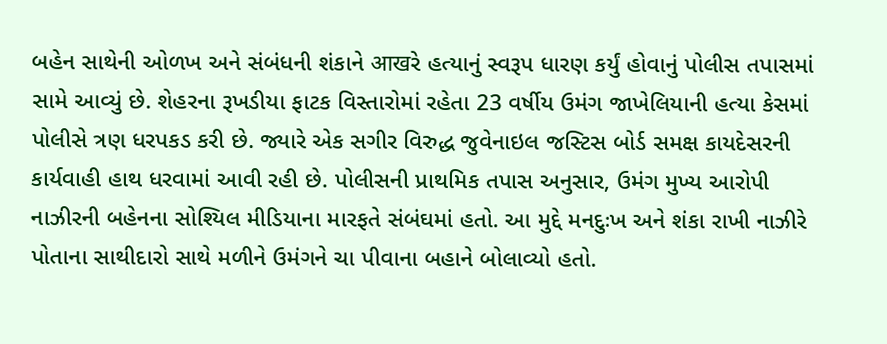બહેન સાથેની ઓળખ અને સંબંધની શંકાને आखરે હત્યાનું સ્વરૂપ ધારણ કર્યું હોવાનું પોલીસ તપાસમાં સામે આવ્યું છે. શેહરના રૂખડીયા ફાટક વિસ્તારોમાં રહેતા 23 વર્ષીય ઉમંગ જાખેલિયાની હત્યા કેસમાં પોલીસે ત્રણ ધરપકડ કરી છે. જ્યારે એક સગીર વિરુદ્ધ જુવેનાઇલ જસ્ટિસ બોર્ડ સમક્ષ કાયદેસરની કાર્યવાહી હાથ ધરવામાં આવી રહી છે. પોલીસની પ્રાથમિક તપાસ અનુસાર, ઉમંગ મુખ્ય આરોપી નાઝીરની બહેનના સોશ્યિલ મીડિયાના મારફતે સંબંઘમાં હતો. આ મુદ્દે મનદુઃખ અને શંકા રાખી નાઝીરે પોતાના સાથીદારો સાથે મળીને ઉમંગને ચા પીવાના બહાને બોલાવ્યો હતો.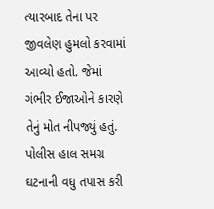ત્યારબાદ તેના પર જીવલેણ હુમલો કરવામાં આવ્યો હતો. જેમાં ગંભીર ઈજાઓને કારણે તેનું મોત નીપજ્યું હતું. પોલીસ હાલ સમગ્ર ઘટનાની વધુ તપાસ કરી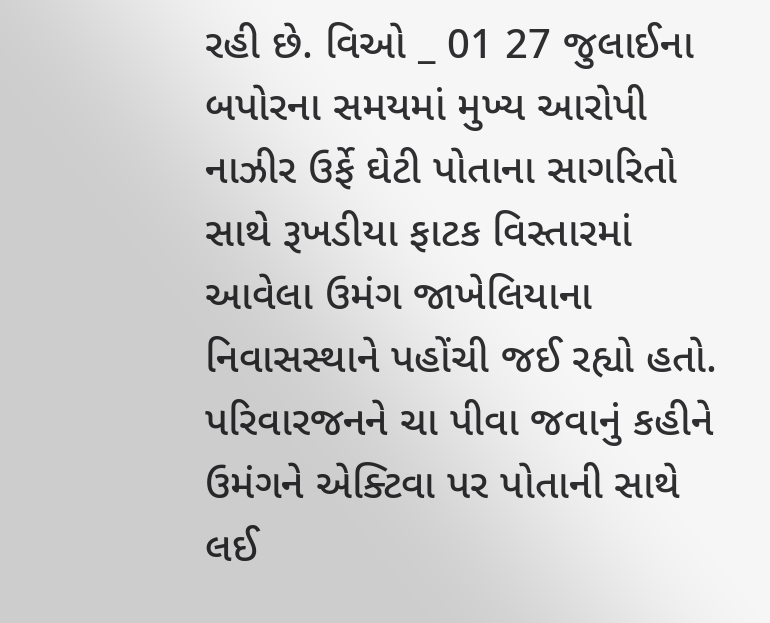રહી છે. વિઓ _ 01 27 જુલાઈના બપોરના સમયમાં મુખ્ય આરોપી નાઝીર ઉર્ફે ઘેટી પોતાના સાગરિતો સાથે રૂખડીયા ફાટક વિસ્તારમાં આવેલા ઉમંગ જાખેલિયાના નિવાસસ્થાને પહોંચી જઈ રહ્યો હતો. પરિવારજનને ચા પીવા જવાનું કહીને ઉમંગને એક્ટિવા પર પોતાની સાથે લઈ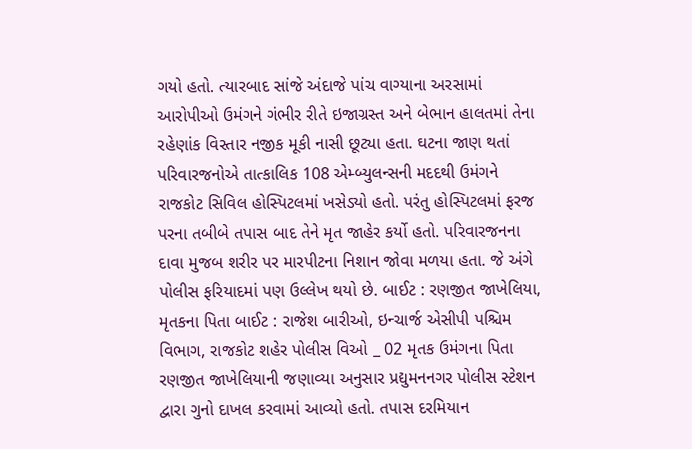ગયો હતો. ત્યારબાદ સાંજે અંદાજે પાંચ વાગ્યાના અરસામાં આરોપીઓ ઉમંગને ગંભીર રીતે ઇજાગ્રસ્ત અને બેભાન હાલતમાં તેના રહેણાંક વિસ્તાર નજીક મૂકી નાસી છૂટ્યા હતા. ઘટના જાણ થતાં પરિવારજનોએ તાત્કાલિક 108 એમ્બ્યુલન્સની મદદથી ઉમંગને રાજકોટ સિવિલ હોસ્પિટલમાં ખસેડ્યો હતો. પરંતુ હોસ્પિટલમાં ફરજ પરના તબીબે તપાસ બાદ તેને મૃત જાહેર કર્યો હતો. પરિવારજનના દાવા મુજબ શરીર પર મારપીટના નિશાન જોવા મળયા હતા. જે અંગે પોલીસ ફરિયાદમાં પણ ઉલ્લેખ થયો છે. બાઈટ : રણજીત જાખેલિયા, મૃતકના પિતા બાઈટ : રાજેશ બારીઓ, ઇન્ચાર્જ એસીપી પશ્ચિમ વિભાગ, રાજકોટ શહેર પોલીસ વિઓ _ 02 મૃતક ઉમંગના પિતા રણજીત જાખેલિયાની જણાવ્યા અનુસાર પ્રદ્યુમનનગર પોલીસ સ્ટેશન દ્વારા ગુનો દાખલ કરવામાં આવ્યો હતો. તપાસ દરમિયાન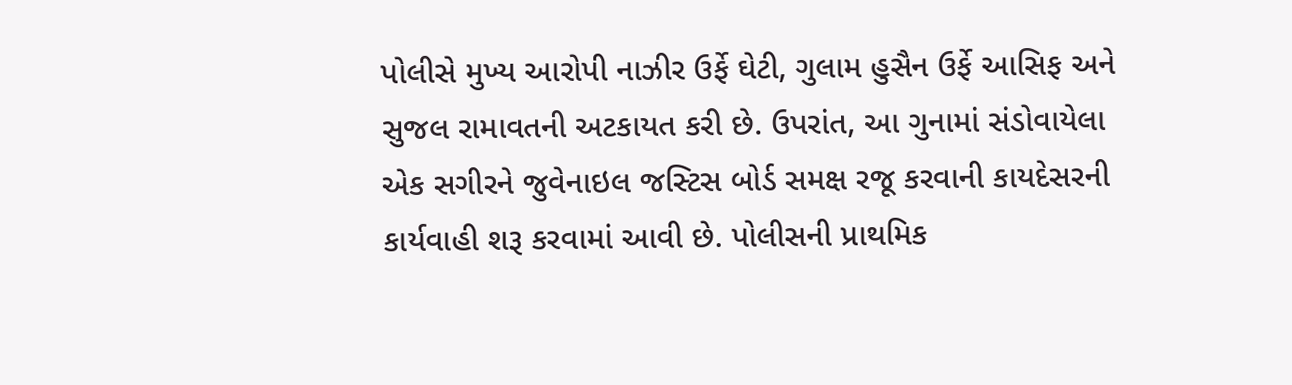પોલીસે મુખ્ય આરોપી નાઝીર ઉર્ફે ઘેટી, ગુલામ હુસૈન ઉર્ફે આસિફ અને સુજલ રામાવતની અટકાયત કરી છે. ઉપરાંત, આ ગુનામાં સંડોવાયેલા એક સગીરને જુવેનાઇલ જસ્ટિસ બોર્ડ સમક્ષ રજૂ કરવાની કાયદેસરની કાર્યવાહી શરૂ કરવામાં આવી છે. પોલીસની પ્રાથમિક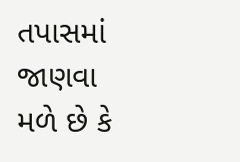તપાસમાં જાણવા મળે છે કે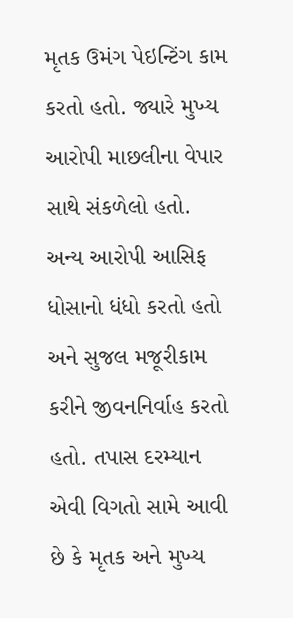મૃતક ઉમંગ પેઇન્ટિંગ કામ કરતો હતો. જ્યારે મુખ્ય આરોપી માછલીના વેપાર સાથે સંકળેલો હતો. અન્ય આરોપી આસિફ ધોસાનો ધંધો કરતો હતો અને સુજલ મજૂરીકામ કરીને જીવનનિર્વાહ કરતો હતો. તપાસ દરમ્યાન એવી વિગતો સામે આવી છે કે મૃતક અને મુખ્ય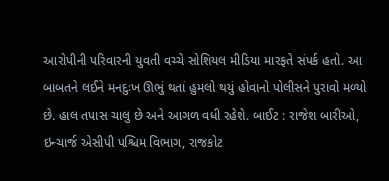આરોપીની પરિવારની યુવતી વચ્ચે સોશિયલ મીડિયા મારફતે સંપર્ક હતો. આ બાબતને લઈને મનદુઃખ ઊભું થતાં હુમલો થયું હોવાનો પોલીસને પુરાવો મળ્યો છે. હાલ તપાસ ચાલુ છે અને આગળ વધી રહેશે. બાઈટ : રાજેશ બારીઓ, ઇન્ચાર્જ એસીપી પશ્ચિમ વિભાગ, રાજકોટ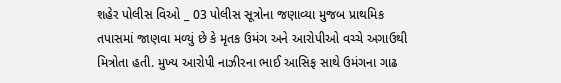શહેર પોલીસ વિઓ _ 03 પોલીસ સૂત્રોના જણાવ્યા મુજબ પ્રાથમિક તપાસમાં જાણવા મળ્યું છે કે મૃતક ઉમંગ અને આરોપીઓ વચ્ચે અગાઉથી મિત્રોતા હતી. મુખ્ય આરોપી નાઝીરના ભાઈ આસિફ સાથે ઉમંગના ગાઢ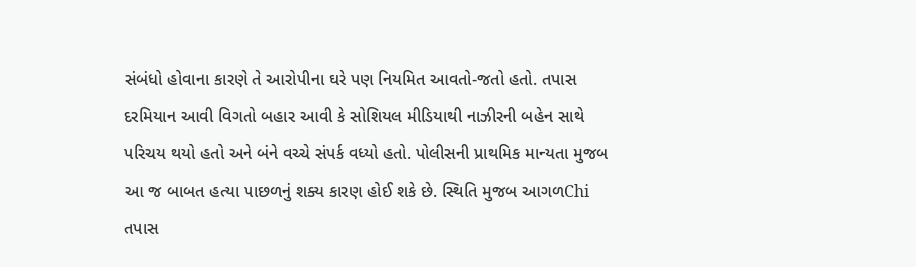સંબંધો હોવાના કારણે તે આરોપીના ઘરે પણ નિયમિત આવતો-જતો હતો. તપાસ દરમિયાન આવી વિગતો બહાર આવી કે સોશિયલ મીડિયાથી નાઝીરની બહેન સાથે પરિચય થયો હતો અને બંને વચ્ચે સંપર્ક વધ્યો હતો. પોલીસની પ્રાથમિક માન્યતા મુજબ આ જ બાબત હત્યા પાછળનું શક્ય કારણ હોઈ શકે છે. સ્થિતિ મુજબ આગળChi તપાસ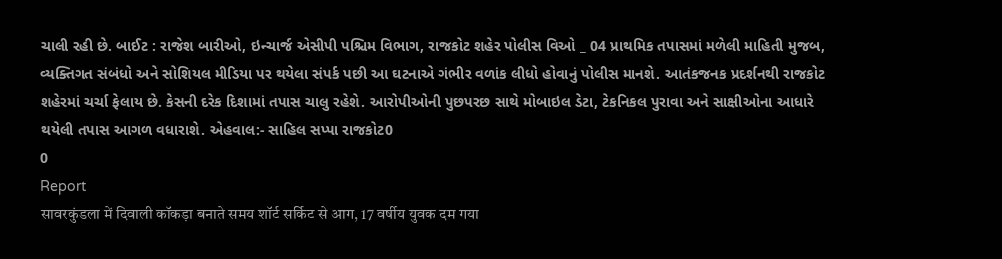ચાલી રહી છે. બાઈટ : રાજેશ બારીઓ, ઇન્ચાર્જ એસીપી પશ્ચિમ વિભાગ, રાજકોટ શહેર પોલીસ વિઓ _ 04 પ્રાથમિક તપાસમાં મળેલી માહિતી મુજબ, વ્યક્તિગત સંબંધો અને સોશિયલ મીડિયા પર થયેલા સંપર્ક પછી આ ઘટનાએ ગંભીર વળાંક લીધો હોવાનું પોલીસ માનશે. આતંકજનક પ્રદર્શનથી રાજકોટ શહેરમાં ચર્ચા ફેલાય છે. કેસની દરેક દિશામાં તપાસ ચાલુ રહેશે. આરોપીઓની પુછપરછ સાથે મોબાઇલ ડેટા, ટેકનિકલ પુરાવા અને સાક્ષીઓના આધારે થયેલી તપાસ આગળ વધારાશે. એહવાલ:- સાહિલ સપ્પા રાજકોટ0
0
Report
सावरकुंडला में दिवाली कॉकड़ा बनाते समय शॉर्ट सर्किट से आग, 17 वर्षीय युवक दम गया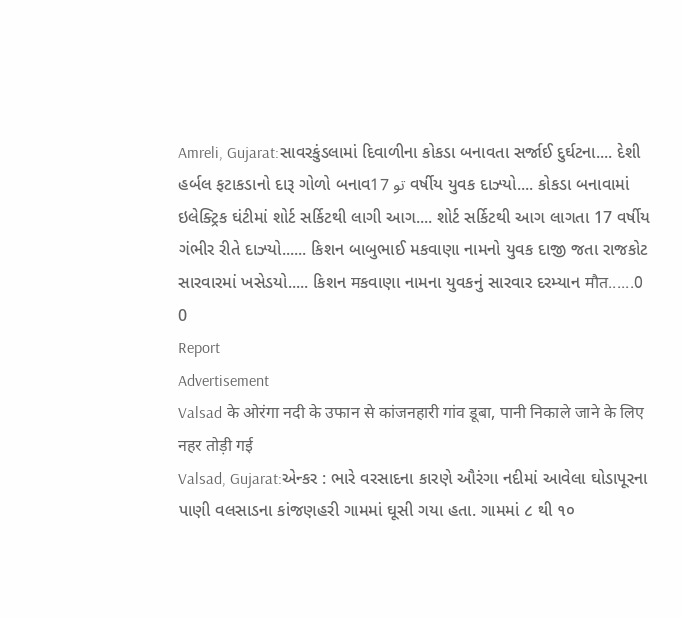Amreli, Gujarat:સાવરકુંડલામાં દિવાળીના કોકડા બનાવતા સર્જાઈ દુર્ઘટના.... દેશી હર્બલ ફટાકડાનો દારૂ ગોળો બનાવتو 17 વર્ષીય યુવક દાઝ્યો.... કોકડા બનાવામાં ઇલેક્ટ્રિક ઘંટીમાં શોર્ટ સર્કિટથી લાગી આગ.... શોર્ટ સર્કિટથી આગ લાગતા 17 વર્ષીય ગંભીર રીતે દાઝ્યો...... કિશન બાબુભાઈ મકવાણા નામનો યુવક દાજી જતા રાજકોટ સારવારમાં ખસેડયો..... કિશન मકવાણા નામના યુવકનું સારવાર દરમ્યાન मौत......0
0
Report
Advertisement
Valsad के ओरंगा नदी के उफान से कांजनहारी गांव डूबा, पानी निकाले जाने के लिए नहर तोड़ी गई
Valsad, Gujarat:એન્કર : ભારે વરસાદના કારણે ઔરંગા નદીમાં આવેલા ઘોડાપૂરના પાણી વલસાડના કાંજણહરી ગામમાં ઘૂસી ગયા હતા. ગામમાં ૮ થી ૧૦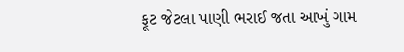ફૂટ જેટલા પાણી ભરાઈ જતા આખું ગામ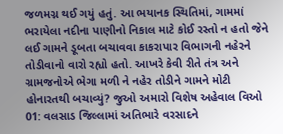જળમગ્ન થઈ ગયું હતું. આ ભયાનક સ્થિતિમાં, ગામમાં ભરાયેલા નદીના પાણીનો નિકાલ માટે કોઈ રસ્તો ન હતો જેને લઈ ગામને ડૂબતા બચાવવા કાકરાપાર વિભાગની નહેરને તોડીવાનો વારો રહ્યો હતો. આખરે કેવી રીતે તંત્ર અને ગ્રામજનોએ ભેગા મળી ને નહેર તોડીને ગામને મોટી હોનારતથી બચાવ્યું? જુઓ અમારો વિશેષ અહેવાલ વિઓ 01: વલસાડ જિલ્લામાં અતિભારે વરસાદને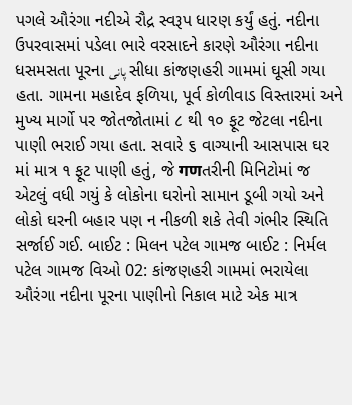પગલે ઔરંગા નદીએ રૌદ્ર સ્વરૂપ ધારણ કર્યું હતું. નદીના ઉપરવાસમાં પડેલા ભારે વરસાદને કારણે ઔરંગા નદીના ધસમસતા પૂરના پانی સીધા કાંજણહરી ગામમાં ઘૂસી ગયા હતા. ગામના મહાદેવ ફળિયા, પૂર્વ કોળીવાડ વિસ્તારમાં અને મુખ્ય માર્ગો પર જોતજોતામાં ૮ થી ૧૦ ફૂટ જેટલા નદીના પાણી ભરાઈ ગયા હતા. સવારે ૬ વાગ્યાની આસપાસ ઘર માં માત્ર ૧ ફૂટ પાણી હતું, જે गणતરીની મિનિટોમાં જ એટલું વધી ગયું કે લોકોના ઘરોનો સામાન ડૂબી ગયો અને લોકો ઘરની બહાર પણ ન નીકળી શકે તેવી ગંભીર સ્થિતિ સર્જાઈ ગઈ. બાઈટ : મિલન પટેલ ગામજ બાઈટ : નિર્મલ પટેલ ગામજ વિઓ 02: કાંજણહરી ગામમાં ભરાયેલા ઔરંગા નદીના પૂરના પાણીનો નિકાલ માટે એક માત્ર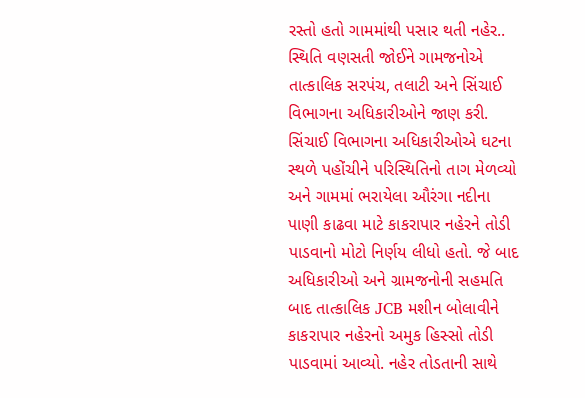રસ્તો હતો ગામમાંથી પસાર થતી નહેર.. સ્થિતિ વણસતી જોઈને ગામજનોએ તાત્કાલિક સરપંચ, તલાટી અને સિંચાઈ વિભાગના અધિકારીઓને જાણ કરી. સિંચાઈ વિભાગના અધિકારીઓએ ઘટના સ્થળે પહોંચીને પરિસ્થિતિનો તાગ મેળવ્યો અને ગામમાં ભરાયેલા ઔરંગા નદીના પાણી કાઢવા માટે કાકરાપાર નહેરને તોડી પાડવાનો મોટો નિર્ણય લીધો હતો. જે બાદ અધિકારીઓ અને ગ્રામજનોની સહમતિ બાદ તાત્કાલિક JCB મશીન બોલાવીને કાકરાપાર નહેરનો અમુક હિસ્સો તોડી પાડવામાં આવ્યો. નહેર તોડતાની સાથે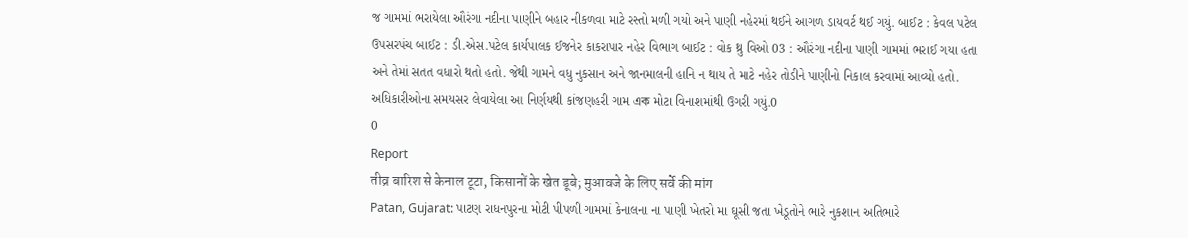જ ગામમાં ભરાયેલા ઔરંગા નદીના પાણીને બહાર નીકળવા માટે રસ્તો મળી ગયો અને પાણી નહેરમાં થઈને આગળ ડાયવર્ટ થઈ ગયું. બાઈટ : કેવલ પટેલ ઉપસરપંચ બાઈટ : ડી.એસ.પટેલ કાર્યપાલક ઈજનેર કાકરાપાર નહેર વિભાગ બાઈટ : વોક થ્રુ વિઓ 03 : ઔરંગા નદીના પાણી ગામમાં ભરાઈ ગયા હતા અને તેમાં સતત વધારો થતો હતો. જેથી ગામને વધુ નુકસાન અને જાનમાલની હાનિ ન થાય તે માટે નહેર તોડીને પાણીનો નિકાલ કરવામાં આવ્યો હતો. અધિકારીઓના સમયસર લેવાયેલા આ નિર્ણયથી કાંજણહરી ગામ এক મોટા વિનાશમાંથી ઉગરી ગયું.0
0
Report
तीव्र बारिश से केनाल टूटा, किसानों के खेत डूबे; मुआवजे के लिए सर्वे की मांग
Patan, Gujarat: પાટણ રાધનપુરના મોટી પીપળી ગામમાં કેનાલના ના પાણી ખેતરો મા ઘૂસી જતા ખેડૂતોને ભારે નુકશાન અતિભારે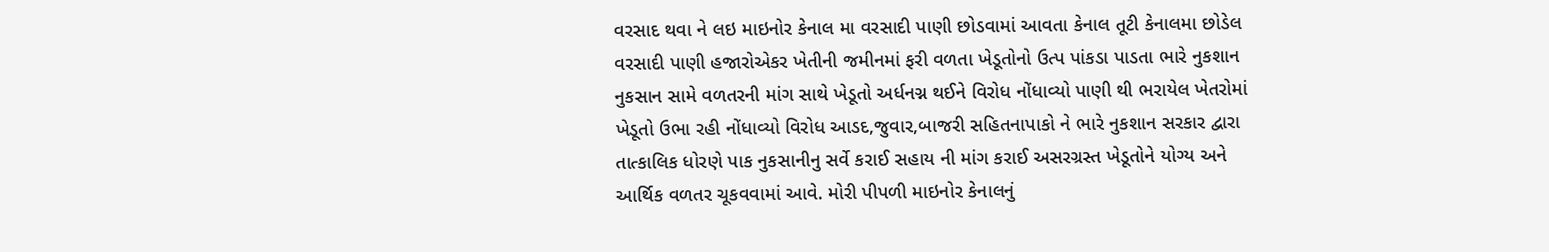વરસાદ થવા ને લઇ માઇનોર કેનાલ મા વરસાદી પાણી છોડવામાં આવતા કેનાલ તૂટી કેનાલમા છોડેલ વરસાદી પાણી હજારોએકર ખેતીની જમીનમાં ફરી વળતા ખેડૂતોનો ઉત્પ પાંકડા પાડતા ભારે નુકશાન નુકસાન સામે વળતરની માંગ સાથે ખેડૂતો અર્ધનગ્ન થઈને વિરોધ નોંધાવ્યો પાણી થી ભરાયેલ ખેતરોમાં ખેડૂતો ઉભા રહી નોંધાવ્યો વિરોધ આડદ,જુવાર,બાજરી સહિતનાપાકો ને ભારે નુકશાન સરકાર દ્વારા તાત્કાલિક ધોરણે પાક નુકસાનીનુ સર્વે કરાઈ સહાય ની માંગ કરાઈ અસરગ્રસ્ત ખેડૂતોને યોગ્ય અને આર્થિક વળતર ચૂકવવામાં આવે. મોરી પીપળી માઇનોર કેનાલનું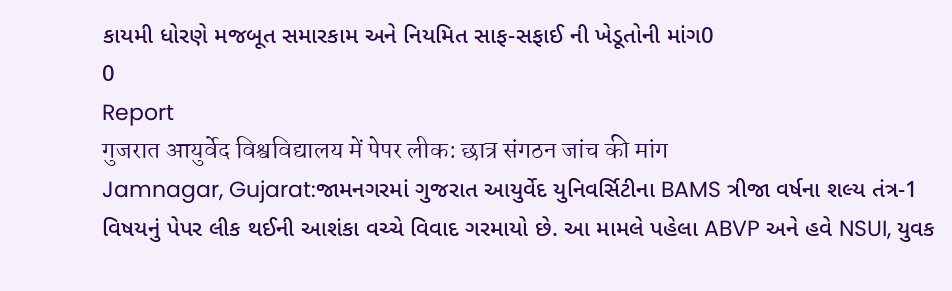કાયમી ધોરણે મજબૂત સમારકામ અને નિયમિત સાફ-સફાઈ ની ખેડૂતોની માંગ0
0
Report
गुजरात आयुर्वेद विश्वविद्यालय में पेपर लीक: छात्र संगठन जांच की मांग
Jamnagar, Gujarat:જામનગરમાં ગુજરાત આયુર્વેદ યુનિવર્સિટીના BAMS ત્રીજા વર્ષના શલ્ય તંત્ર-1 વિષયનું પેપર લીક થઈની આશંકા વચ્ચે વિવાદ ગરમાયો છે. આ મામલે પહેલા ABVP અને હવે NSUI, યુવક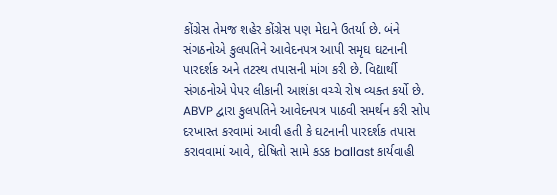કોંગ્રેસ તેમજ શહેર કોંગ્રેસ પણ મેદાને ઉતર્યા છે. બંને સંગઠનોએ કુલપતિને આવેદનપત્ર આપી સમૃઘ ઘટનાની પારદર્શક અને તટસ્થ તપાસની માંગ કરી છે. વિદ્યાર્થી સંગઠનોએ પેપર લીકાની આશંકા વચ્ચે રોષ વ્યક્ત કર્યો છે. ABVP દ્વારા કુલપતિને આવેદનપત્ર પાઠવી સમર્થન કરી સોપ દરખાસ્ત કરવામાં આવી હતી કે ઘટનાની પારદર્શક તપાસ કરાવવામાં આવે, દોષિતો સામે કડક ballast કાર્યવાહી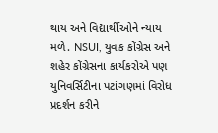થાય અને વિદ્યાર્થીઓને ન્યાય મળે. NSUI, યુવક કોંગ્રેસ અને શહેર કોંગ્રેસના કાર્યકરોએ પણ યુનિવર્સિટીના પટાંગણમાં વિરોધ પ્રદર્શન કરીને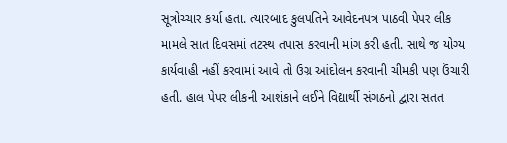સૂત્રોચ્ચાર કર્યા હતા. ત્યારબાદ કુલપતિને આવેદનપત્ર પાઠવી પેપર લીક મામલે સાત દિવસમાં તટસ્થ તપાસ કરવાની માંગ કરી હતી. સાથે જ યોગ્ય કાર્યવાહી નહીં કરવામાં આવે તો ઉગ્ર આંદોલન કરવાની ચીમકી પણ ઉંચારી હતી. હાલ પેપર લીકની આશંકાને લઈને વિદ્યાર્થી સંગઠનો દ્વારા સતત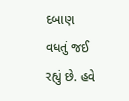દબાણ વધતું જઈ રહ્યું છે. હવે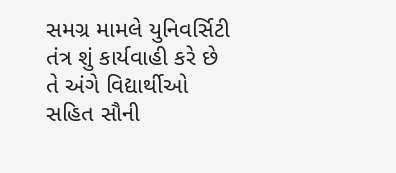સમગ્ર મામલે યુનિવર્સિટી તંત્ર શું કાર્યવાહી કરે છે તે અંગે વિદ્યાર્થીઓ સહિત સૌની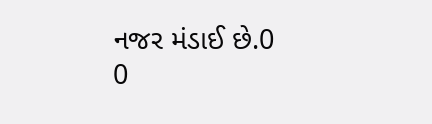નજર મંડાઈ છે.0
0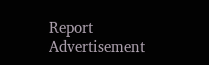Report
Advertisement